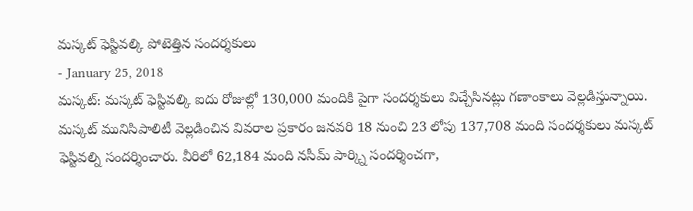మస్కట్ ఫెస్టివల్కి పోటెత్తిన సందర్శకులు
- January 25, 2018
మస్కట్: మస్కట్ ఫెస్టివల్కి ఐదు రోజుల్లో 130,000 మందికి పైగా సందర్శకులు విచ్చేసినట్లు గణాంకాలు వెల్లడిస్తున్నాయి. మస్కట్ మునిసిపాలిటీ వెల్లడించిన వివరాల ప్రకారం జనవరి 18 నుంచి 23 లోపు 137,708 మంది సందర్శకులు మస్కట్ ఫెస్టివల్ని సందర్శించారు. వీరిలో 62,184 మంది నసీమ్ పార్క్ని సందర్శించగా,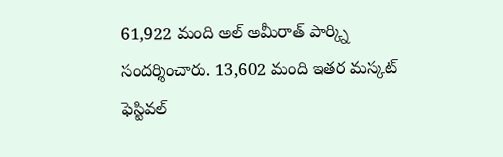61,922 మంది అల్ అమీరాత్ పార్క్ని సందర్శించారు. 13,602 మంది ఇతర మస్కట్ ఫెస్టివల్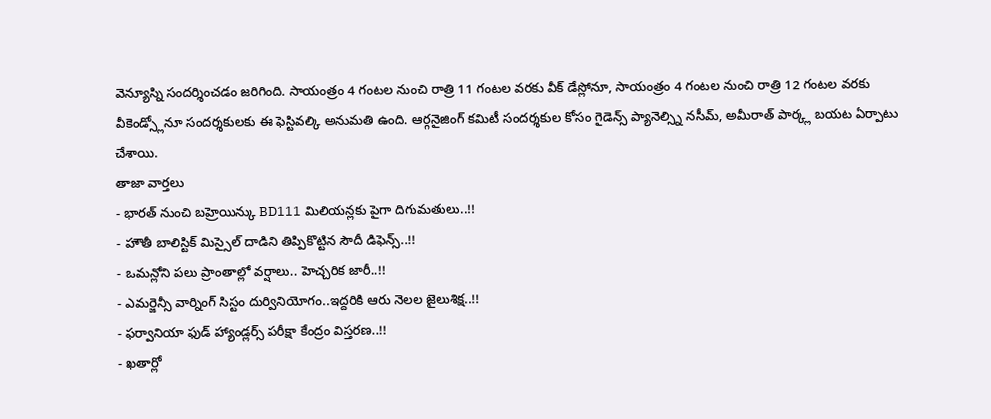వెన్యూస్ని సందర్శించడం జరిగింది. సాయంత్రం 4 గంటల నుంచి రాత్రి 11 గంటల వరకు వీక్ డేస్లోనూ, సాయంత్రం 4 గంటల నుంచి రాత్రి 12 గంటల వరకు వీకెండ్స్లోనూ సందర్శకులకు ఈ ఫెస్టివల్కి అనుమతి ఉంది. ఆర్గనైజింగ్ కమిటీ సందర్శకుల కోసం గైడెన్స్ ప్యానెల్స్ని నసీమ్, అమీరాత్ పార్క్ల బయట ఏర్పాటు చేశాయి.
తాజా వార్తలు
- భారత్ నుంచి బహ్రెయిన్కు BD111 మిలియన్లకు పైగా దిగుమతులు..!!
- హౌతీ బాలిస్టిక్ మిస్సైల్ దాడిని తిప్పికొట్టిన సౌదీ డిఫెన్స్..!!
- ఒమన్లోని పలు ప్రాంతాల్లో వర్షాలు.. హెచ్చరిక జారీ..!!
- ఎమర్జెన్సీ వార్నింగ్ సిస్టం దుర్వినియోగం..ఇద్దరికి ఆరు నెలల జైలుశిక్ష..!!
- ఫర్వానియా ఫుడ్ హ్యాండ్లర్స్ పరీక్షా కేంద్రం విస్తరణ..!!
- ఖతార్లో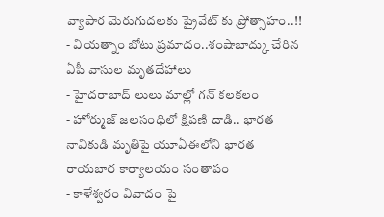వ్యాపార మెరుగుదలకు ప్రైవేట్ కు ప్రోత్సాహం..!!
- వియత్నాం బోటు ప్రమాదం..శంషాబాద్కు చేరిన ఏపీ వాసుల మృతదేహాలు
- హైదరాబాద్ లులు మాల్లో గన్ కలకలం
- హోర్ముజ్ జలసంధిలో క్షిపణి దాడి.. భారత నావికుడి మృతిపై యూఏఈలోని భారత రాయబార కార్యాలయం సంతాపం
- కాళేశ్వరం వివాదం పై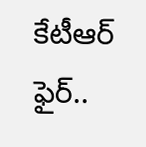కేటీఆర్ ఫైర్..